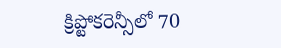క్రిప్టోకరెన్సీలో 70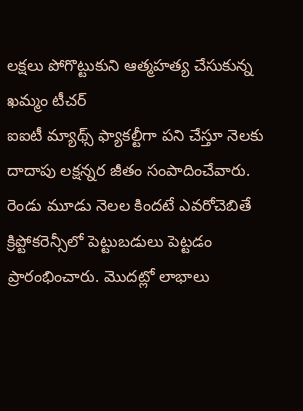లక్షలు పోగొట్టుకుని ఆత్మహత్య చేసుకున్న ఖమ్మం టీచర్
ఐఐటీ మ్యాథ్స్ ఫ్యాకల్టీగా పని చేస్తూ నెలకు దాదాపు లక్షన్నర జీతం సంపాదించేవారు. రెండు మూడు నెలల కిందటే ఎవరోచెబితే క్రిప్టోకరెన్సీలో పెట్టుబడులు పెట్టడం ప్రారంభించారు. మొదట్లో లాభాలు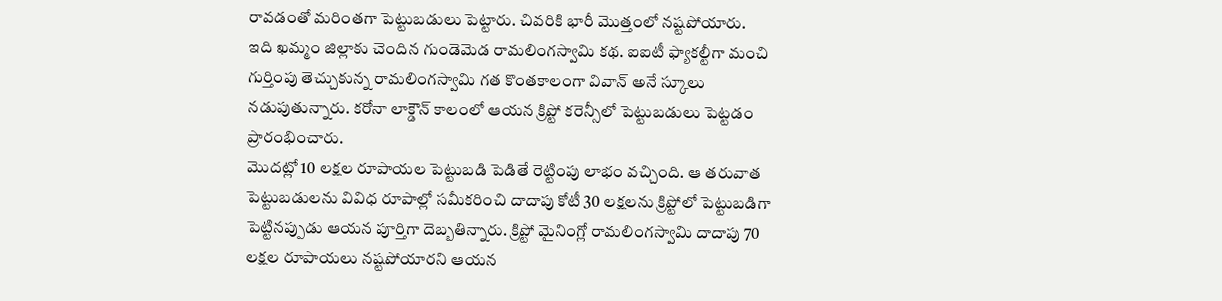రావడంతో మరింతగా పెట్టుబడులు పెట్టారు. చివరికి భారీ మొత్తంలో నష్టపోయారు.
ఇది ఖమ్మం జిల్లాకు చెందిన గుండెమెడ రామలింగస్వామి కథ. ఐఐటీ ఫ్యాకల్టీగా మంచి గుర్తింపు తెచ్చుకున్న రామలింగస్వామి గత కొంతకాలంగా వివాన్ అనే స్కూలు నడుపుతున్నారు. కరోనా లాక్డౌన్ కాలంలో ఆయన క్రిప్టో కరెన్సీలో పెట్టుబడులు పెట్టడం ప్రారంభించారు.
మొదట్లో 10 లక్షల రూపాయల పెట్టుబడి పెడితే రెట్టింపు లాభం వచ్చింది. ఆ తరువాత పెట్టుబడులను వివిధ రూపాల్లో సమీకరించి దాదాపు కోటీ 30 లక్షలను క్రిప్టోలో పెట్టుబడిగా పెట్టినప్పుడు ఆయన పూర్తిగా దెబ్బతిన్నారు. క్రిప్టో మైనింగ్లో రామలింగస్వామి దాదాపు 70 లక్షల రూపాయలు నష్టపోయారని ఆయన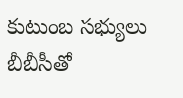కుటుంబ సభ్యులు బీబీసీతో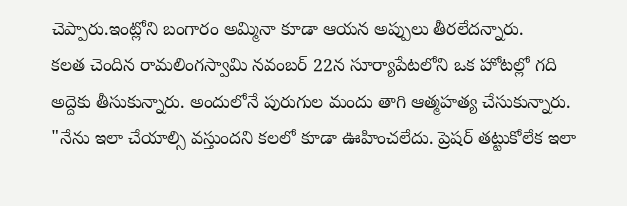చెప్పారు.ఇంట్లోని బంగారం అమ్మినా కూడా ఆయన అప్పులు తీరలేదన్నారు.
కలత చెందిన రామలింగస్వామి నవంబర్ 22న సూర్యాపేటలోని ఒక హోటల్లో గది అద్దెకు తీసుకున్నారు. అందులోనే పురుగుల మందు తాగి ఆత్మహత్య చేసుకున్నారు.
"నేను ఇలా చేయాల్సి వస్తుందని కలలో కూడా ఊహించలేదు. ప్రెషర్ తట్టుకోలేక ఇలా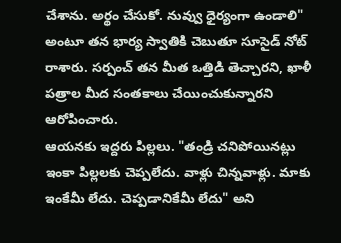చేశాను. అర్థం చేసుకో. నువ్వు ధైర్యంగా ఉండాలి" అంటూ తన భార్య స్వాతికి చెబుతూ సూసైడ్ నోట్ రాశారు. సర్పంచ్ తన మీత ఒత్తిడి తెచ్చారని, ఖాళీ పత్రాల మీద సంతకాలు చేయించుకున్నారని ఆరోపించారు.
ఆయనకు ఇద్దరు పిల్లలు. "తండ్రి చనిపోయినట్లు ఇంకా పిల్లలకు చెప్పలేదు. వాళ్లు చిన్నవాళ్లు. మాకు ఇంకేమీ లేదు. చెప్పడానికేమీ లేదు" అని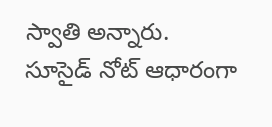స్వాతి అన్నారు.
సూసైడ్ నోట్ ఆధారంగా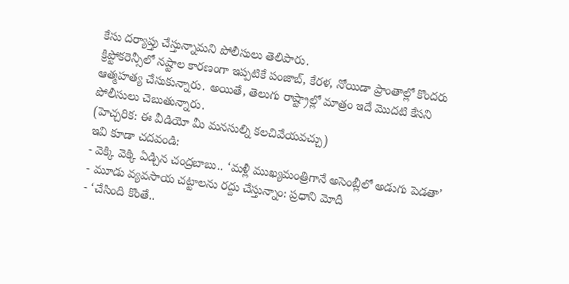కేసు దర్యాప్తు చేస్తున్నామని పోలీసులు తెలిపారు.
క్రిప్టోకరెన్సీలో నష్టాల కారణంగా ఇప్పటికే పంజాబ్, కేరళ, నోయిడా ప్రాంతాల్లో కొందరు ఆత్మహత్య చేసుకున్నారు. అయితే, తెలుగు రాష్ట్రాల్లో మాత్రం ఇదే మొదటి కేసని పోలీసులు చెబుతున్నారు.
(హెచ్చరిక: ఈ వీడియో మీ మనసుల్ని కలచివేయవచ్చు)
ఇవి కూడా చదవండి:
- వెక్కి వెక్కి ఏడ్చిన చంద్రబాబు.. ‘మళ్లీ ముఖ్యమంత్రిగానే అసెంబ్లీలో అడుగు పెడతా’
- మూడు వ్యవసాయ చట్టాలను రద్దు చేస్తున్నాం: ప్రధాని మోదీ
- ‘చేసింది కొంతే..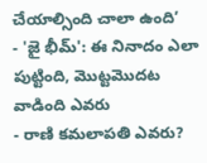చేయాల్సింది చాలా ఉంది’
- 'జై భీమ్': ఈ నినాదం ఎలా పుట్టింది, మొట్టమొదట వాడింది ఎవరు
- రాణి కమలాపతి ఎవరు?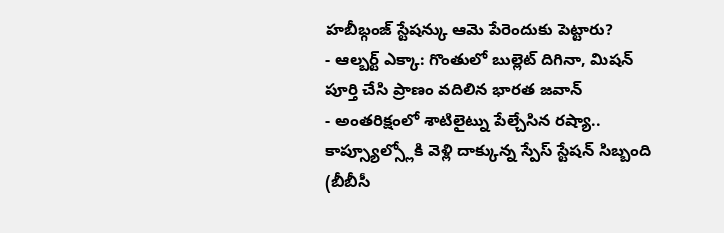హబీబ్గంజ్ స్టేషన్కు ఆమె పేరెందుకు పెట్టారు?
- ఆల్బర్ట్ ఎక్కా: గొంతులో బుల్లెట్ దిగినా, మిషన్ పూర్తి చేసి ప్రాణం వదిలిన భారత జవాన్
- అంతరిక్షంలో శాటిలైట్ను పేల్చేసిన రష్యా.. కాప్స్యూల్స్లోకి వెళ్లి దాక్కున్న స్పేస్ స్టేషన్ సిబ్బంది
(బీబీసీ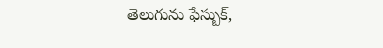తెలుగును ఫేస్బుక్,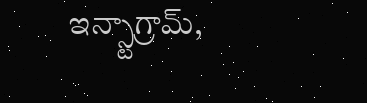ఇన్స్టాగ్రామ్,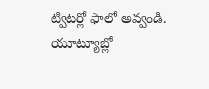ట్విటర్లో ఫాలో అవ్వండి. యూట్యూబ్లో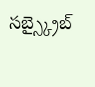సబ్స్క్రైబ్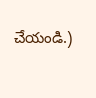చేయండి.)